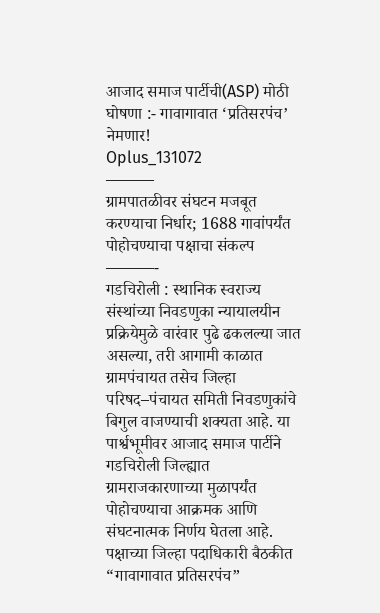आजाद समाज पार्टीची(ASP) मोठी घोषणा :- गावागावात ‘प्रतिसरपंच’ नेमणार!
Oplus_131072
———
ग्रामपातळीवर संघटन मजबूत करण्याचा निर्धार; 1688 गावांपर्यंत पोहोचण्याचा पक्षाचा संकल्प
———-
गडचिरोली : स्थानिक स्वराज्य संस्थांच्या निवडणुका न्यायालयीन प्रक्रियेमुळे वारंवार पुढे ढकलल्या जात असल्या, तरी आगामी काळात ग्रामपंचायत तसेच जिल्हा परिषद–पंचायत समिती निवडणुकांचे बिगुल वाजण्याची शक्यता आहे. या पार्श्वभूमीवर आजाद समाज पार्टीने गडचिरोली जिल्ह्यात ग्रामराजकारणाच्या मुळापर्यंत पोहोचण्याचा आक्रमक आणि संघटनात्मक निर्णय घेतला आहे.
पक्षाच्या जिल्हा पदाधिकारी बैठकीत “गावागावात प्रतिसरपंच”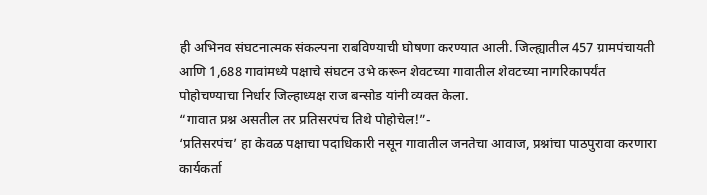ही अभिनव संघटनात्मक संकल्पना राबविण्याची घोषणा करण्यात आली. जिल्ह्यातील 457 ग्रामपंचायती आणि 1,688 गावांमध्ये पक्षाचे संघटन उभे करून शेवटच्या गावातील शेवटच्या नागरिकापर्यंत पोहोचण्याचा निर्धार जिल्हाध्यक्ष राज बन्सोड यांनी व्यक्त केला.
“गावात प्रश्न असतील तर प्रतिसरपंच तिथे पोहोचेल!”-
‘प्रतिसरपंच’ हा केवळ पक्षाचा पदाधिकारी नसून गावातील जनतेचा आवाज, प्रश्नांचा पाठपुरावा करणारा कार्यकर्ता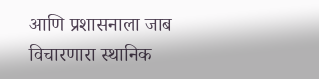आणि प्रशासनाला जाब विचारणारा स्थानिक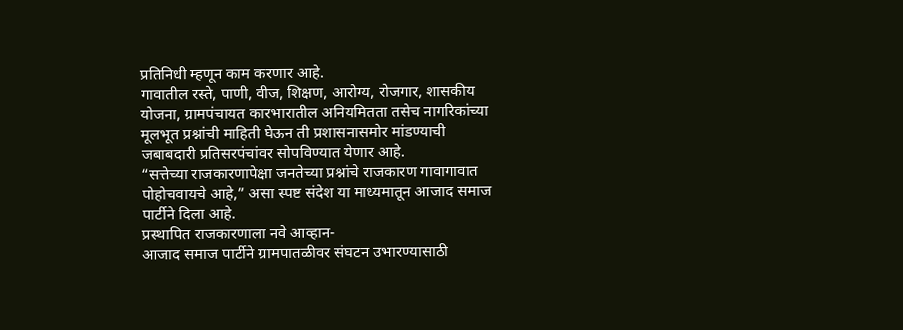प्रतिनिधी म्हणून काम करणार आहे.
गावातील रस्ते, पाणी, वीज, शिक्षण, आरोग्य, रोजगार, शासकीय योजना, ग्रामपंचायत कारभारातील अनियमितता तसेच नागरिकांच्या मूलभूत प्रश्नांची माहिती घेऊन ती प्रशासनासमोर मांडण्याची जबाबदारी प्रतिसरपंचांवर सोपविण्यात येणार आहे.
“सत्तेच्या राजकारणापेक्षा जनतेच्या प्रश्नांचे राजकारण गावागावात पोहोचवायचे आहे,” असा स्पष्ट संदेश या माध्यमातून आजाद समाज पार्टीने दिला आहे.
प्रस्थापित राजकारणाला नवे आव्हान-
आजाद समाज पार्टीने ग्रामपातळीवर संघटन उभारण्यासाठी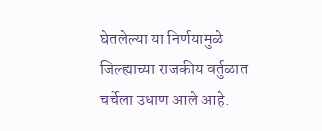घेतलेल्या या निर्णयामुळे जिल्ह्याच्या राजकीय वर्तुळात चर्चेला उधाण आले आहे.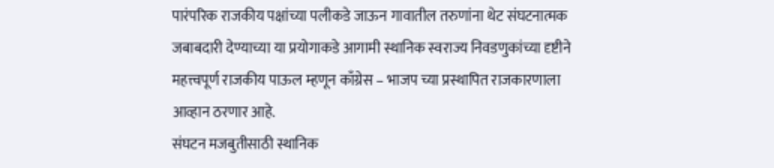पारंपरिक राजकीय पक्षांच्या पलीकडे जाऊन गावातील तरुणांना थेट संघटनात्मक जबाबदारी देण्याच्या या प्रयोगाकडे आगामी स्थानिक स्वराज्य निवडणुकांच्या दृष्टीने महत्त्वपूर्ण राजकीय पाऊल म्हणून काँग्रेस – भाजप च्या प्रस्थापित राजकारणाला आव्हान ठरणार आहे.
संघटन मजबुतीसाठी स्थानिक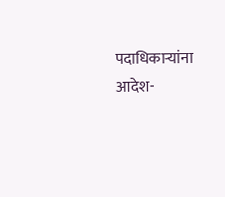पदाधिकाऱ्यांना आदेश-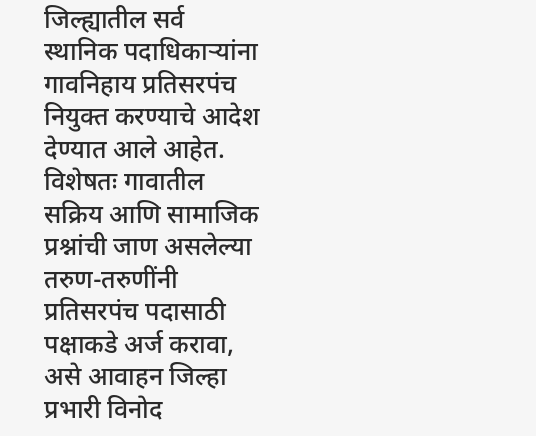जिल्ह्यातील सर्व स्थानिक पदाधिकाऱ्यांना गावनिहाय प्रतिसरपंच नियुक्त करण्याचे आदेश देण्यात आले आहेत. विशेषतः गावातील सक्रिय आणि सामाजिक प्रश्नांची जाण असलेल्या तरुण-तरुणींनी प्रतिसरपंच पदासाठी पक्षाकडे अर्ज करावा, असे आवाहन जिल्हा प्रभारी विनोद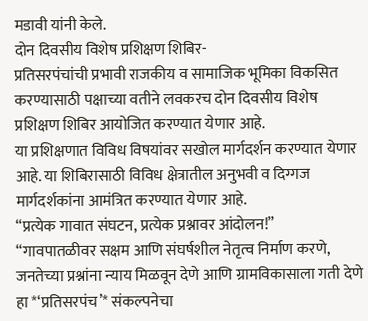मडावी यांनी केले.
दोन दिवसीय विशेष प्रशिक्षण शिबिर-
प्रतिसरपंचांची प्रभावी राजकीय व सामाजिक भूमिका विकसित करण्यासाठी पक्षाच्या वतीने लवकरच दोन दिवसीय विशेष प्रशिक्षण शिबिर आयोजित करण्यात येणार आहे.
या प्रशिक्षणात विविध विषयांवर सखोल मार्गदर्शन करण्यात येणार आहे. या शिबिरासाठी विविध क्षेत्रातील अनुभवी व दिग्गज मार्गदर्शकांना आमंत्रित करण्यात येणार आहे.
“प्रत्येक गावात संघटन, प्रत्येक प्रश्नावर आंदोलन!”
“गावपातळीवर सक्षम आणि संघर्षशील नेतृत्व निर्माण करणे, जनतेच्या प्रश्नांना न्याय मिळवून देणे आणि ग्रामविकासाला गती देणे हा *‘प्रतिसरपंच’* संकल्पनेचा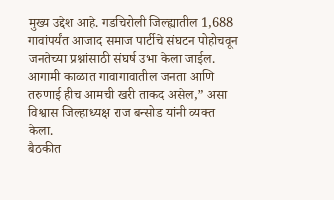मुख्य उद्देश आहे. गडचिरोली जिल्ह्यातील 1,688 गावांपर्यंत आजाद समाज पार्टीचे संघटन पोहोचवून जनतेच्या प्रश्नांसाठी संघर्ष उभा केला जाईल. आगामी काळात गावागावातील जनता आणि तरुणाई हीच आमची खरी ताकद असेल,” असा विश्वास जिल्हाध्यक्ष राज बन्सोड यांनी व्यक्त केला.
बैठकीत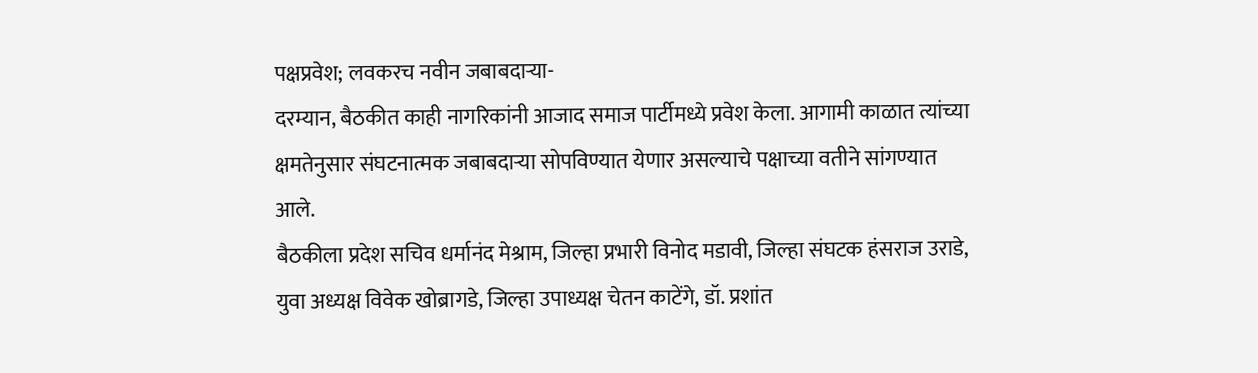पक्षप्रवेश; लवकरच नवीन जबाबदाऱ्या-
दरम्यान, बैठकीत काही नागरिकांनी आजाद समाज पार्टीमध्ये प्रवेश केला. आगामी काळात त्यांच्या क्षमतेनुसार संघटनात्मक जबाबदाऱ्या सोपविण्यात येणार असल्याचे पक्षाच्या वतीने सांगण्यात आले.
बैठकीला प्रदेश सचिव धर्मानंद मेश्राम, जिल्हा प्रभारी विनोद मडावी, जिल्हा संघटक हंसराज उराडे, युवा अध्यक्ष विवेक खोब्रागडे, जिल्हा उपाध्यक्ष चेतन काटेंगे, डॉ. प्रशांत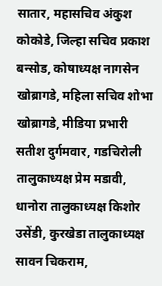सातार, महासचिव अंकुश कोकोडे, जिल्हा सचिव प्रकाश बन्सोड, कोषाध्यक्ष नागसेन खोब्रागडे, महिला सचिव शोभा खोब्रागडे, मीडिया प्रभारी सतीश दुर्गमवार, गडचिरोली तालुकाध्यक्ष प्रेम मडावी, धानोरा तालुकाध्यक्ष किशोर उसेंडी, कुरखेडा तालुकाध्यक्ष सावन चिकराम,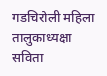गडचिरोली महिला तालुकाध्यक्षा सविता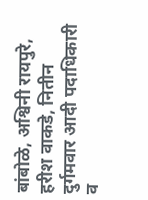बांबोळे, अश्विनी रायपुरे, हरीश वाकडे, नितीन दुर्गमवार आदी पदाधिकारी व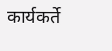कार्यकर्ते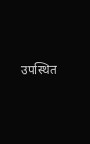उपस्थित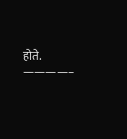होते.
————–